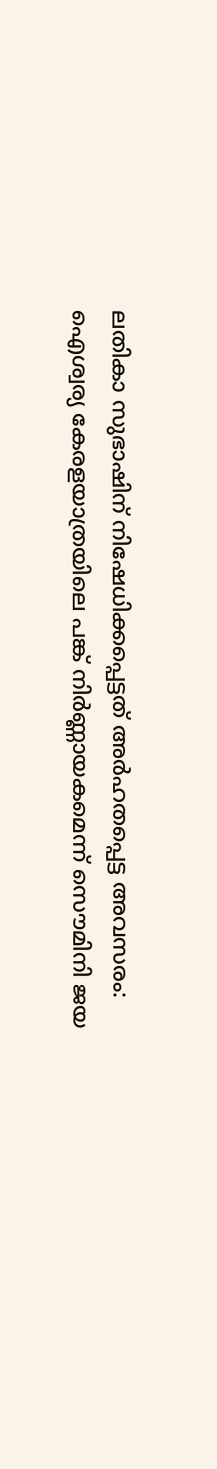ലതികാ സുഭാഷിന് നിഷേധിക്കപ്പെട്ടത് അർഹതപ്പെട്ട അവസരം: ഐശ്വര്യ കേരളയാത്രയിലെ പങ്ക് നിർണ്ണായകമെന്ന് സൌമിനി ജയ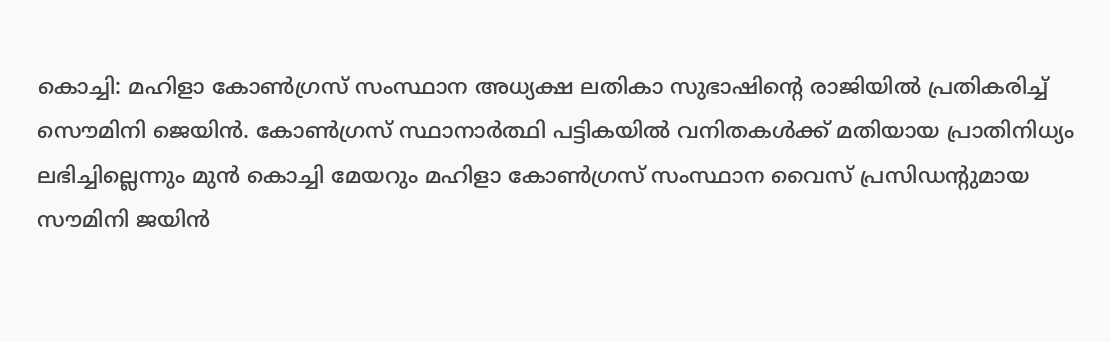കൊച്ചി: മഹിളാ കോൺഗ്രസ് സംസ്ഥാന അധ്യക്ഷ ലതികാ സുഭാഷിന്റെ രാജിയിൽ പ്രതികരിച്ച് സൌമിനി ജെയിൻ. കോൺഗ്രസ് സ്ഥാനാർത്ഥി പട്ടികയിൽ വനിതകൾക്ക് മതിയായ പ്രാതിനിധ്യം ലഭിച്ചില്ലെന്നും മുൻ കൊച്ചി മേയറും മഹിളാ കോൺഗ്രസ് സംസ്ഥാന വൈസ് പ്രസിഡന്റുമായ സൗമിനി ജയിൻ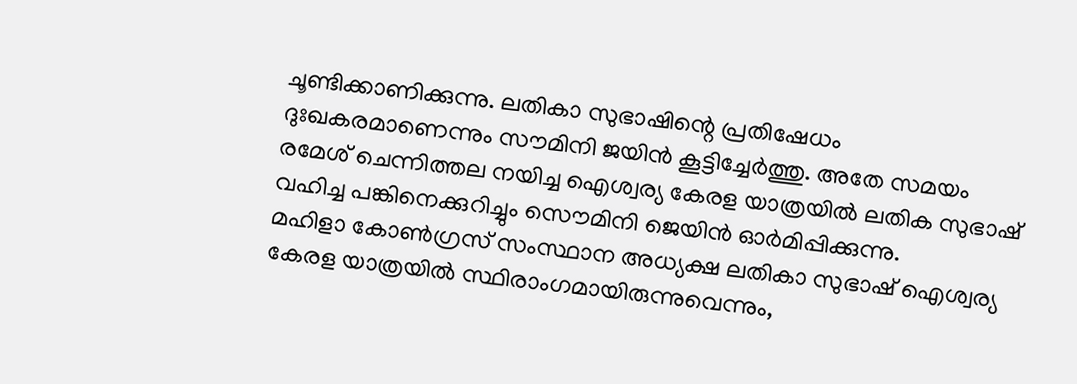ചൂണ്ടിക്കാണിക്കുന്നു. ലതികാ സുഭാഷിന്റെ പ്രതിഷേധം ദുഃഖകരമാണെന്നും സൗമിനി ജയിൻ കൂട്ടിച്ചേർത്തു. അതേ സമയം രമേശ് ചെന്നിത്തല നയിച്ച ഐശ്വര്യ കേരള യാത്രയിൽ ലതിക സുഭാഷ് വഹിച്ച പങ്കിനെക്കുറിച്ചും സൌമിനി ജെയിൻ ഓർമിപ്പിക്കുന്നു.
മഹിളാ കോൺഗ്രസ് സംസ്ഥാന അധ്യക്ഷ ലതികാ സുഭാഷ് ഐശ്വര്യ കേരള യാത്രയിൽ സ്ഥിരാംഗമായിരുന്നുവെന്നും,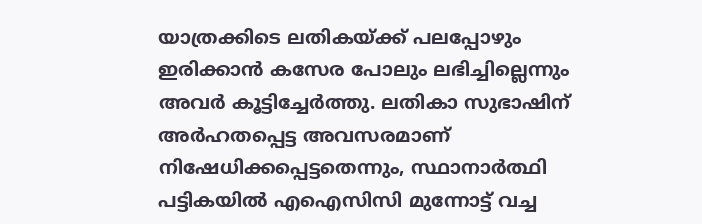യാത്രക്കിടെ ലതികയ്ക്ക് പലപ്പോഴും ഇരിക്കാൻ കസേര പോലും ലഭിച്ചില്ലെന്നും അവർ കൂട്ടിച്ചേർത്തു. ലതികാ സുഭാഷിന് അർഹതപ്പെട്ട അവസരമാണ് നിഷേധിക്കപ്പെട്ടതെന്നും, സ്ഥാനാർത്ഥി പട്ടികയിൽ എഐസിസി മുന്നോട്ട് വച്ച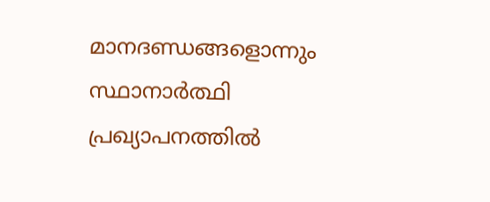മാനദണ്ഡങ്ങളൊന്നും സ്ഥാനാർത്ഥി പ്രഖ്യാപനത്തിൽ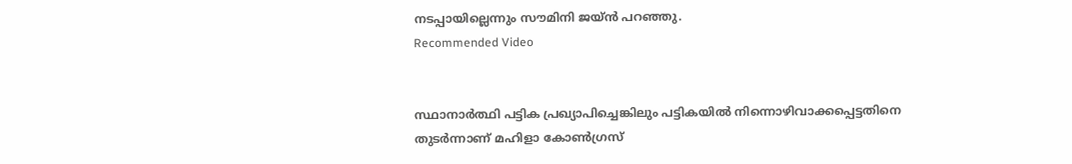നടപ്പായില്ലെന്നും സൗമിനി ജയ്ൻ പറഞ്ഞു.
Recommended Video


സ്ഥാനാർത്ഥി പട്ടിക പ്രഖ്യാപിച്ചെങ്കിലും പട്ടികയിൽ നിന്നൊഴിവാക്കപ്പെട്ടതിനെ തുടർന്നാണ് മഹിളാ കോൺഗ്രസ്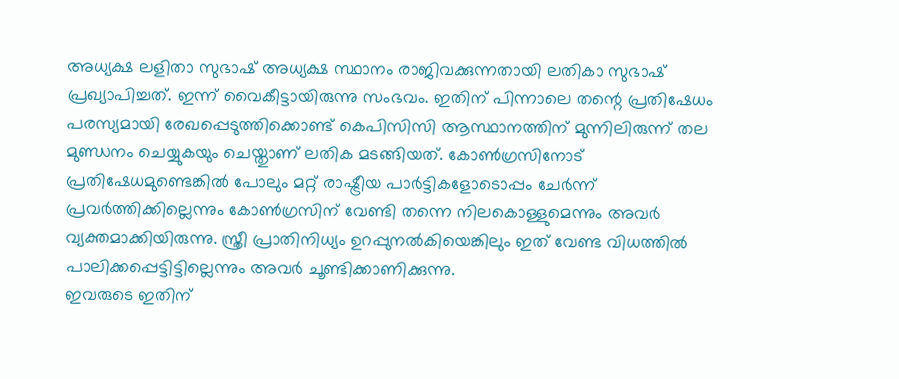അധ്യക്ഷ ലളിതാ സുഭാഷ് അധ്യക്ഷ സ്ഥാനം രാജിവക്കുന്നതായി ലതികാ സുഭാഷ് പ്രഖ്യാപിച്ചത്. ഇന്ന് വൈകീട്ടായിരുന്നു സംഭവം. ഇതിന് പിന്നാലെ തന്റെ പ്രതിഷേധം പരസ്യമായി രേഖപ്പെടുത്തിക്കൊണ്ട് കെപിസിസി ആസ്ഥാനത്തിന് മുന്നിലിരുന്ന് തല മുണ്ഡനം ചെയ്യുകയും ചെയ്തുാണ് ലതിക മടങ്ങിയത്. കോൺഗ്രസിനോട് പ്രതിഷേധമുണ്ടെങ്കിൽ പോലും മറ്റ് രാഷ്ട്രീയ പാർട്ടികളോടൊപ്പം ചേർന്ന് പ്രവർത്തിക്കില്ലെന്നും കോൺഗ്രസിന് വേണ്ടി തന്നെ നിലകൊള്ളുമെന്നും അവർ വ്യക്തമാക്കിയിരുന്നു. സ്ത്രീ പ്രാതിനിധ്യം ഉറപ്പുനൽകിയെങ്കിലും ഇത് വേണ്ട വിധത്തിൽ പാലിക്കപ്പെട്ടിട്ടില്ലെന്നും അവർ ചൂണ്ടിക്കാണിക്കുന്നു.
ഇവരുടെ ഇതിന്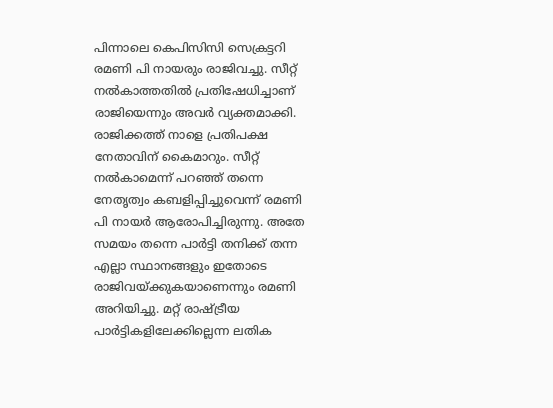പിന്നാലെ കെപിസിസി സെക്രട്ടറി രമണി പി നായരും രാജിവച്ചു. സീറ്റ് നൽകാത്തതിൽ പ്രതിഷേധിച്ചാണ് രാജിയെന്നും അവർ വ്യക്തമാക്കി. രാജിക്കത്ത് നാളെ പ്രതിപക്ഷ നേതാവിന് കൈമാറും. സീറ്റ് നൽകാമെന്ന് പറഞ്ഞ് തന്നെ നേതൃത്വം കബളിപ്പിച്ചുവെന്ന് രമണി പി നായർ ആരോപിച്ചിരുന്നു. അതേ സമയം തന്നെ പാർട്ടി തനിക്ക് തന്ന എല്ലാ സ്ഥാനങ്ങളും ഇതോടെ രാജിവയ്ക്കുകയാണെന്നും രമണി അറിയിച്ചു. മറ്റ് രാഷ്ട്രീയ പാർട്ടികളിലേക്കില്ലെന്ന ലതിക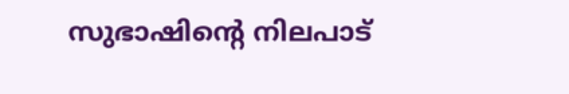സുഭാഷിന്റെ നിലപാട്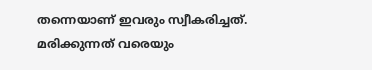തന്നെയാണ് ഇവരും സ്വീകരിച്ചത്. മരിക്കുന്നത് വരെയും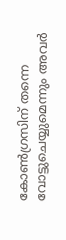കോൺഗ്രസിന് തന്നെ വോട്ടുചെയ്യുമെന്നും അവർ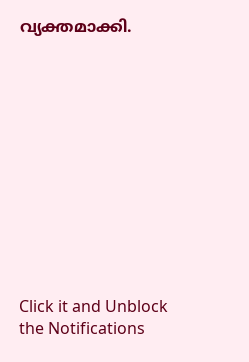വ്യക്തമാക്കി.












Click it and Unblock the Notifications